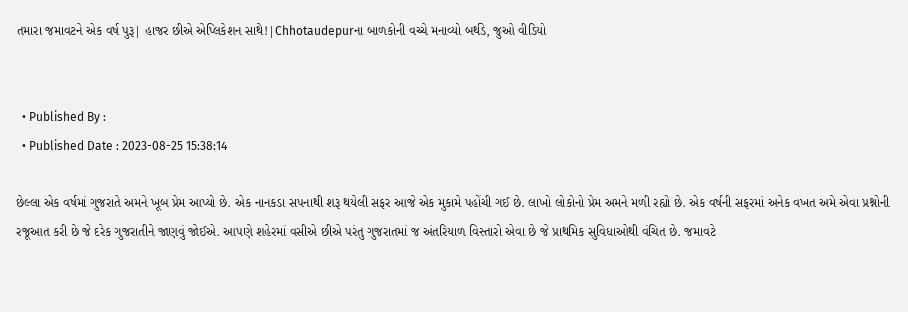તમારા જમાવટને એક વર્ષ પુરૂ| હાજર છીએ એપ્લિકેશન સાથે!|Chhotaudepurના બાળકોની વચ્ચે મનાવ્યો બર્થડે, જુઓ વીડિયો


  • Published By :
  • Published Date : 2023-08-25 15:38:14

છેલ્લા એક વર્ષમાં ગુજરાતે અમને ખૂબ પ્રેમ આપ્યો છે. એક નાનકડા સપનાથી શરૂ થયેલી સફર આજે એક મુકામે પહોંચી ગઈ છે. લાખો લોકોનો પ્રેમ અમને મળી રહ્યો છે. એક વર્ષની સફરમાં અનેક વખત અમે એવા પ્રશ્નોની રજૂઆત કરી છે જે દરેક ગુજરાતીને જાણવું જોઈએ. આપણે શહેરમાં વસીએ છીએ પરંતુ ગુજરાતમાં જ અંતરિયાળ વિસ્તારો એવા છે જે પ્રાથમિક સુવિધાઓથી વંચિત છે. જમાવટે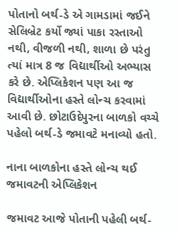પોતાનો બર્થ-ડે એ ગામડામાં જઈને સેલિબ્રેટ કર્યો જ્યાં પાકા રસ્તાઓ નથી, વીજળી નથી, શાળા છે પરંતુ ત્યાં માત્ર 8 જ વિદ્યાર્થીઓ અભ્યાસ કરે છે. એપ્લિકેશન પણ આ જ વિદ્યાર્થીઓના હસ્તે લોન્ચ કરવામાં આવી છે. છોટાઉદેપુરના બાળકો વચ્ચે પહેલો બર્થ-ડે જમાવટે મનાવ્યો હતો.

નાના બાળકોના હસ્તે લોન્ચ થઈ જમાવટની એપ્લિકેશન

જમાવટ આજે પોતાની પહેલી બર્થ-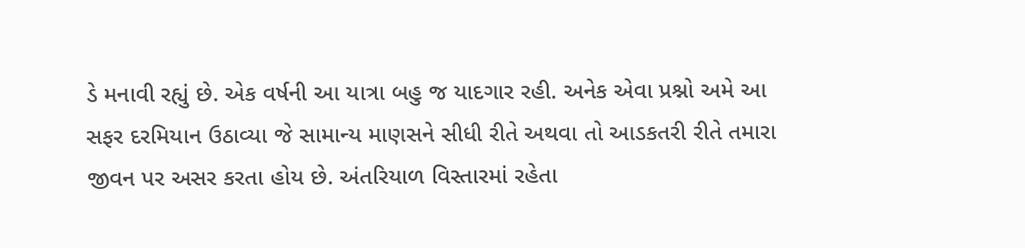ડે મનાવી રહ્યું છે. એક વર્ષની આ યાત્રા બહુ જ યાદગાર રહી. અનેક એવા પ્રશ્નો અમે આ સફર દરમિયાન ઉઠાવ્યા જે સામાન્ય માણસને સીધી રીતે અથવા તો આડકતરી રીતે તમારા જીવન પર અસર કરતા હોય છે. અંતરિયાળ વિસ્તારમાં રહેતા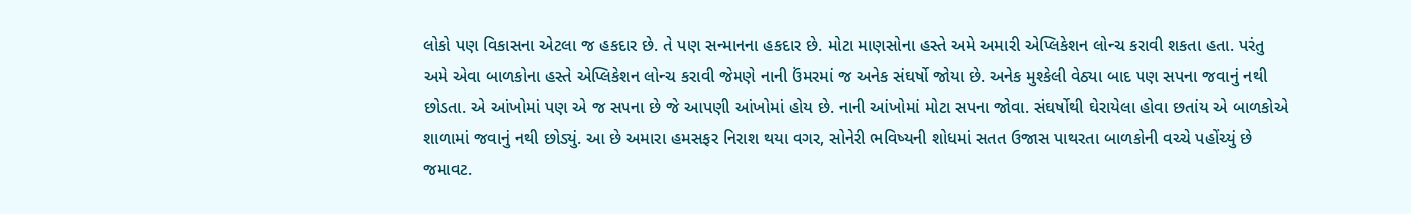લોકો પણ વિકાસના એટલા જ હકદાર છે. તે પણ સન્માનના હકદાર છે. મોટા માણસોના હસ્તે અમે અમારી એપ્લિકેશન લોન્ચ કરાવી શકતા હતા. પરંતુ અમે એવા બાળકોના હસ્તે એપ્લિકેશન લોન્ચ કરાવી જેમણે નાની ઉંમરમાં જ અનેક સંઘર્ષો જોયા છે. અનેક મુશ્કેલી વેઠ્યા બાદ પણ સપના જવાનું નથી છોડતા. એ આંખોમાં પણ એ જ સપના છે જે આપણી આંખોમાં હોય છે. નાની આંખોમાં મોટા સપના જોવા. સંઘર્ષોથી ઘેરાયેલા હોવા છતાંય એ બાળકોએ શાળામાં જવાનું નથી છોડ્યું. આ છે અમારા હમસફર નિરાશ થયા વગર, સોનેરી ભવિષ્યની શોધમાં સતત ઉજાસ પાથરતા બાળકોની વચ્ચે પહોંચ્યું છે જમાવટ.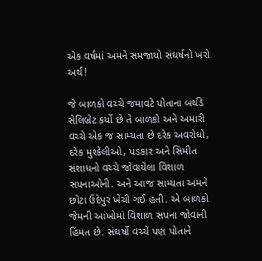એક વર્ષમાં અમને સમજાયો સંઘર્ષનો ખરો અર્થ!

જે બાળકો વચ્ચે જમાવટે પોતાના બર્થડે સેલિબ્રેટ કર્યો છે તે બાળકો અને અમારી વચ્ચે એક જ સામ્યતા છે દરેક અવરોધો, દરેક મુશ્કેલીઓ, પડકાર અને સિમીત સંશાધનો વચ્ચે જોવાયેલા વિશાળ સપનાઓની. અને આજ સામ્યતા અમને છોટા ઉદેપુર ખેંચી ગઈ હતી. એ બાળકો જેમની આંખોમાં વિશાળ સપના જોવાની હિંમત છે. સંઘર્ષો વચ્ચે પણ પોતાને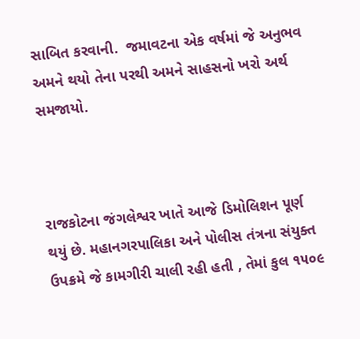સાબિત કરવાની.  જમાવટના એક વર્ષમાં જે અનુભવ અમને થયો તેના પરથી અમને સાહસનો ખરો અર્થ સમજાયો.



રાજકોટના જંગલેશ્વર ખાતે આજે ડિમોલિશન પૂર્ણ થયું છે. મહાનગરપાલિકા અને પોલીસ તંત્રના સંયુક્ત ઉપક્રમે જે કામગીરી ચાલી રહી હતી , તેમાં કુલ ૧૫૦૯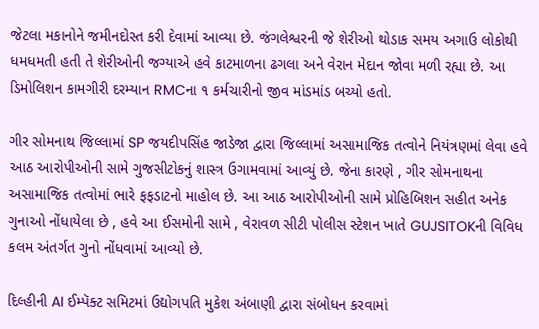જેટલા મકાનોને જમીનદોસ્ત કરી દેવામાં આવ્યા છે. જંગલેશ્વરની જે શેરીઓ થોડાક સમય અગાઉ લોકોથી ધમધમતી હતી તે શેરીઓની જગ્યાએ હવે કાટમાળના ઢગલા અને વેરાન મેદાન જોવા મળી રહ્યા છે. આ ડિમોલિશન કામગીરી દરમ્યાન RMCના ૧ કર્મચારીનો જીવ માંડમાંડ બચ્યો હતો.

ગીર સોમનાથ જિલ્લામાં SP જયદીપસિંહ જાડેજા દ્વારા જિલ્લામાં અસામાજિક તત્વોને નિયંત્રણમાં લેવા હવે આઠ આરોપીઓની સામે ગુજસીટોકનું શાસ્ત્ર ઉગામવામાં આવ્યું છે. જેના કારણે , ગીર સોમનાથના અસામાજિક તત્વોમાં ભારે ફફડાટનો માહોલ છે. આ આઠ આરોપીઓની સામે પ્રોહિબિશન સહીત અનેક ગુનાઓ નોંધાયેલા છે , હવે આ ઈસમોની સામે , વેરાવળ સીટી પોલીસ સ્ટેશન ખાતે GUJSITOKની વિવિધ કલમ અંતર્ગત ગુનો નોંધવામાં આવ્યો છે.

દિલ્હીની AI ઈમ્પૅક્ટ સમિટમાં ઉદ્યોગપતિ મુકેશ અંબાણી દ્વારા સંબોધન કરવામાં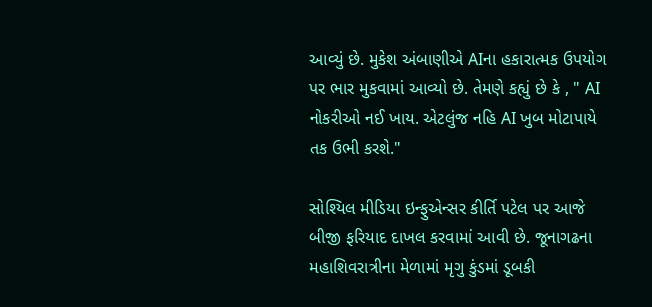આવ્યું છે. મુકેશ અંબાણીએ AIના હકારાત્મક ઉપયોગ પર ભાર મુકવામાં આવ્યો છે. તેમણે કહ્યું છે કે , " AI નોકરીઓ નઈ ખાય. એટલુંજ નહિ AI ખુબ મોટાપાયે તક ઉભી કરશે."

સોશ્યિલ મીડિયા ઇન્ફુએન્સર કીર્તિ પટેલ પર આજે બીજી ફરિયાદ દાખલ કરવામાં આવી છે. જૂનાગઢના મહાશિવરાત્રીના મેળામાં મૃગુ કુંડમાં ડૂબકી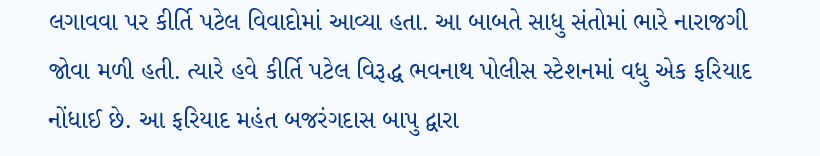લગાવવા પર કીર્તિ પટેલ વિવાદોમાં આવ્યા હતા. આ બાબતે સાધુ સંતોમાં ભારે નારાજગી જોવા મળી હતી. ત્યારે હવે કીર્તિ પટેલ વિરૂદ્ધ ભવનાથ પોલીસ સ્ટેશનમાં વધુ એક ફરિયાદ નોંધાઈ છે. આ ફરિયાદ મહંત બજરંગદાસ બાપુ દ્વારા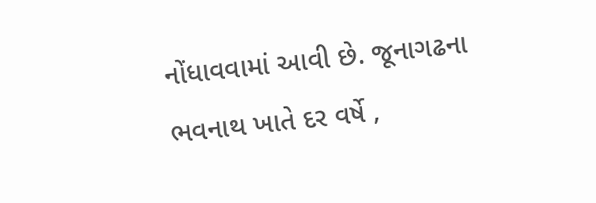નોંધાવવામાં આવી છે. જૂનાગઢના ભવનાથ ખાતે દર વર્ષે ,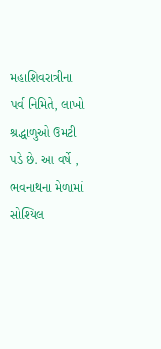મહાશિવરાત્રીના પર્વ નિમિતે, લાખો શ્રદ્ધાળુઓ ઉમટી પડે છે. આ વર્ષે , ભવનાથના મેળામાં સોશ્યિલ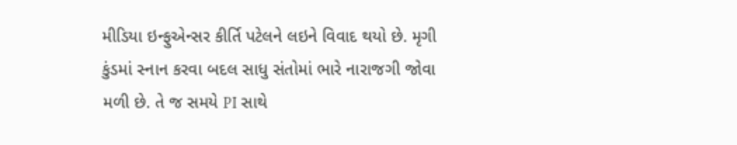મીડિયા ઇન્ફુએન્સર કીર્તિ પટેલને લઇને વિવાદ થયો છે. મૃગી કુંડમાં સ્નાન કરવા બદલ સાધુ સંતોમાં ભારે નારાજગી જોવા મળી છે. તે જ સમયે PI સાથે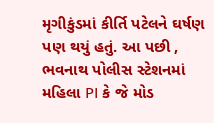મૃગીકુંડમાં કીર્તિ પટેલને ઘર્ષણ પણ થયું હતું. આ પછી , ભવનાથ પોલીસ સ્ટેશનમાં મહિલા PI કે જે મોડ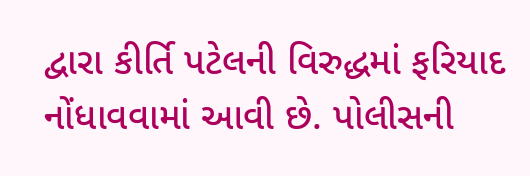દ્વારા કીર્તિ પટેલની વિરુદ્ધમાં ફરિયાદ નોંધાવવામાં આવી છે. પોલીસની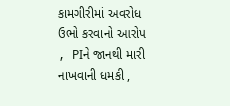કામગીરીમાં અવરોધ ઉભો કરવાનો આરોપ , PIને જાનથી મારી નાખવાની ધમકી ,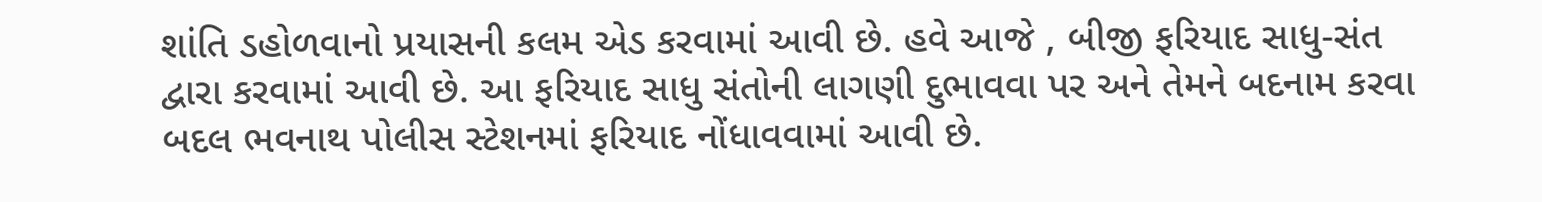શાંતિ ડહોળવાનો પ્રયાસની કલમ એડ કરવામાં આવી છે. હવે આજે , બીજી ફરિયાદ સાધુ-સંત દ્વારા કરવામાં આવી છે. આ ફરિયાદ સાધુ સંતોની લાગણી દુભાવવા પર અને તેમને બદનામ કરવા બદલ ભવનાથ પોલીસ સ્ટેશનમાં ફરિયાદ નોંધાવવામાં આવી છે.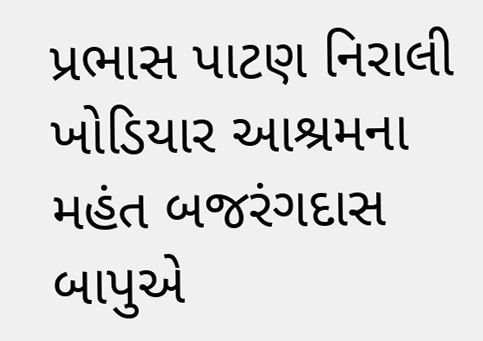પ્રભાસ પાટણ નિરાલી ખોડિયાર આશ્રમના મહંત બજરંગદાસ બાપુએ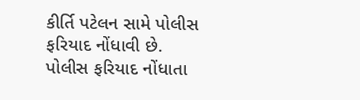કીર્તિ પટેલન સામે પોલીસ ફરિયાદ નોંધાવી છે. પોલીસ ફરિયાદ નોંધાતા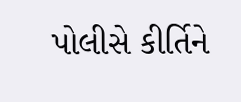પોલીસે કીર્તિને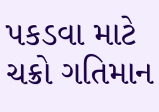પકડવા માટે ચક્રો ગતિમાન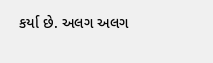કર્યા છે. અલગ અલગ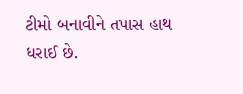ટીમો બનાવીને તપાસ હાથ ધરાઈ છે.